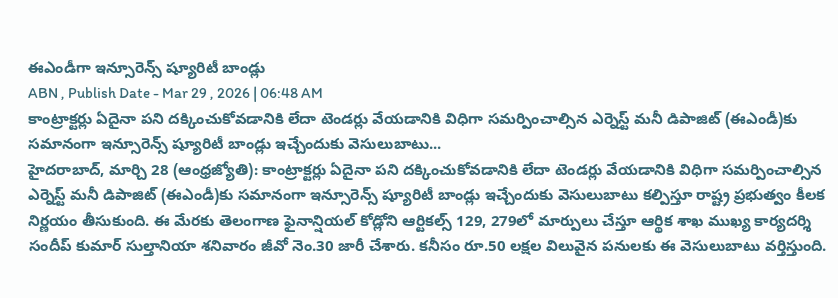ఈఎండీగా ఇన్సూరెన్స్ ష్యూరిటీ బాండ్లు
ABN , Publish Date - Mar 29 , 2026 | 06:48 AM
కాంట్రాక్టర్లు ఏదైనా పని దక్కించుకోవడానికి లేదా టెండర్లు వేయడానికి విధిగా సమర్పించాల్సిన ఎర్నెస్ట్ మనీ డిపాజిట్ (ఈఎండీ)కు సమానంగా ఇన్సూరెన్స్ ష్యూరిటీ బాండ్లు ఇచ్చేందుకు వెసులుబాటు...
హైదరాబాద్, మార్చి 28 (ఆంధ్రజ్యోతి): కాంట్రాక్టర్లు ఏదైనా పని దక్కించుకోవడానికి లేదా టెండర్లు వేయడానికి విధిగా సమర్పించాల్సిన ఎర్నెస్ట్ మనీ డిపాజిట్ (ఈఎండీ)కు సమానంగా ఇన్సూరెన్స్ ష్యూరిటీ బాండ్లు ఇచ్చేందుకు వెసులుబాటు కల్పిస్తూ రాష్ట్ర ప్రభుత్వం కీలక నిర్ణయం తీసుకుంది. ఈ మేరకు తెలంగాణ ఫైనాన్షియల్ కోడ్లోని ఆర్టికల్స్ 129, 279లో మార్పులు చేస్తూ ఆర్థిక శాఖ ముఖ్య కార్యదర్శి సందీప్ కుమార్ సుల్తానియా శనివారం జీవో నెం.30 జారీ చేశారు. కనీసం రూ.50 లక్షల విలువైన పనులకు ఈ వెసులుబాటు వర్తిస్తుంది.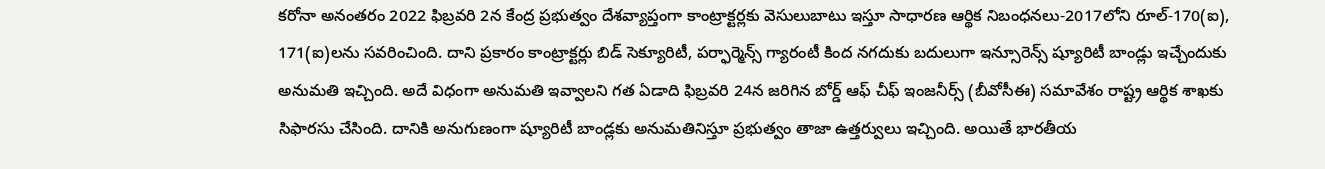కరోనా అనంతరం 2022 ఫిబ్రవరి 2న కేంద్ర ప్రభుత్వం దేశవ్యాప్తంగా కాంట్రాక్టర్లకు వెసులుబాటు ఇస్తూ సాధారణ ఆర్థిక నిబంధనలు-2017లోని రూల్-170(ఐ), 171(ఐ)లను సవరించింది. దాని ప్రకారం కాంట్రాక్టర్లు బిడ్ సెక్యూరిటీ, పర్ఫార్మెన్స్ గ్యారంటీ కింద నగదుకు బదులుగా ఇన్సూరెన్స్ ష్యూరిటీ బాండ్లు ఇచ్చేందుకు అనుమతి ఇచ్చింది. అదే విధంగా అనుమతి ఇవ్వాలని గత ఏడాది ఫిబ్రవరి 24న జరిగిన బోర్డ్ ఆఫ్ చీఫ్ ఇంజనీర్స్ (బీవోసీఈ) సమావేశం రాష్ట్ర ఆర్థిక శాఖకు సిఫారసు చేసింది. దానికి అనుగుణంగా ష్యూరిటీ బాండ్లకు అనుమతినిస్తూ ప్రభుత్వం తాజా ఉత్తర్వులు ఇచ్చింది. అయితే భారతీయ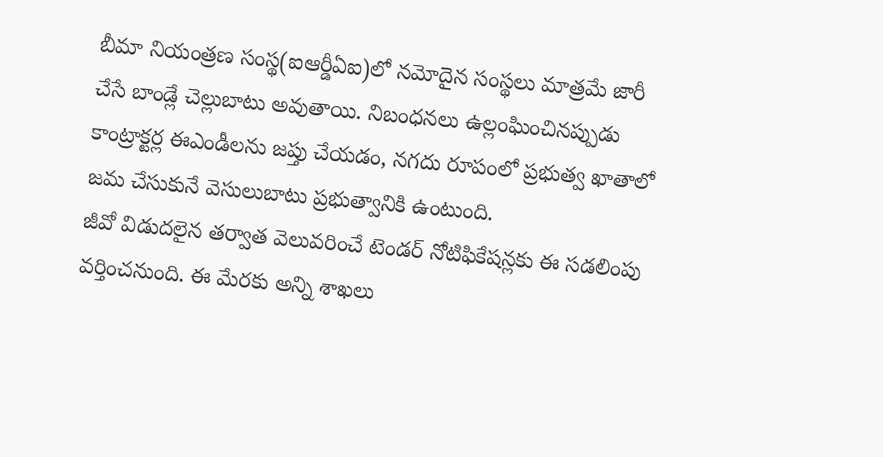బీమా నియంత్రణ సంస్థ(ఐఆర్డీఏఐ)లో నమోదైన సంస్థలు మాత్రమే జారీ చేసే బాండ్లే చెల్లుబాటు అవుతాయి. నిబంధనలు ఉల్లంఘించినప్పుడు కాంట్రాక్టర్ల ఈఎండీలను జప్తు చేయడం, నగదు రూపంలో ప్రభుత్వ ఖాతాలో జమ చేసుకునే వెసులుబాటు ప్రభుత్వానికి ఉంటుంది.
జీవో విడుదలైన తర్వాత వెలువరించే టెండర్ నోటిఫికేషన్లకు ఈ సడలింపు వర్తించనుంది. ఈ మేరకు అన్ని శాఖలు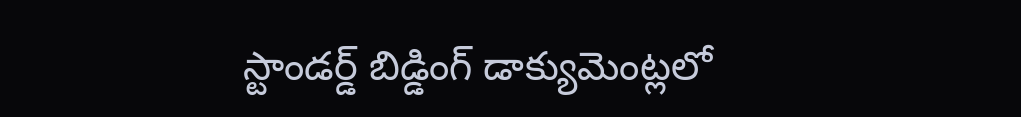స్టాండర్డ్ బిడ్డింగ్ డాక్యుమెంట్లలో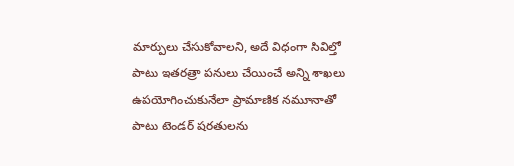మార్పులు చేసుకోవాలని, అదే విధంగా సివిల్తో పాటు ఇతరత్రా పనులు చేయించే అన్ని శాఖలు ఉపయోగించుకునేలా ప్రామాణిక నమూనాతో పాటు టెండర్ షరతులను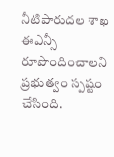నీటిపారుదల శాఖ ఈఎన్సీ రూపొందించాలని ప్రభుత్వం స్పష్టం చేసింది.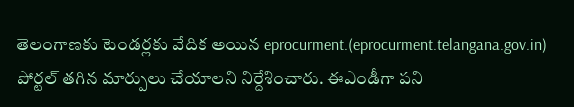తెలంగాణకు టెండర్లకు వేదిక అయిన eprocurment.(eprocurment.telangana.gov.in) పోర్టల్ తగిన మార్పులు చేయాలని నిర్దేశించారు. ఈఎండీగా పని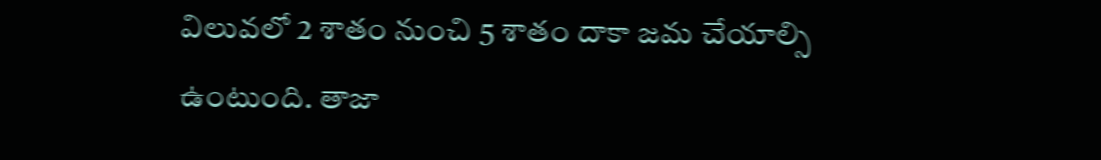విలువలో 2 శాతం నుంచి 5 శాతం దాకా జమ చేయాల్సి ఉంటుంది. తాజా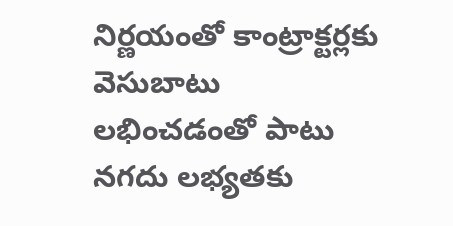నిర్ణయంతో కాంట్రాక్టర్లకు వెసుబాటు లభించడంతో పాటు నగదు లభ్యతకు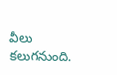వీలు కలుగనుంది.